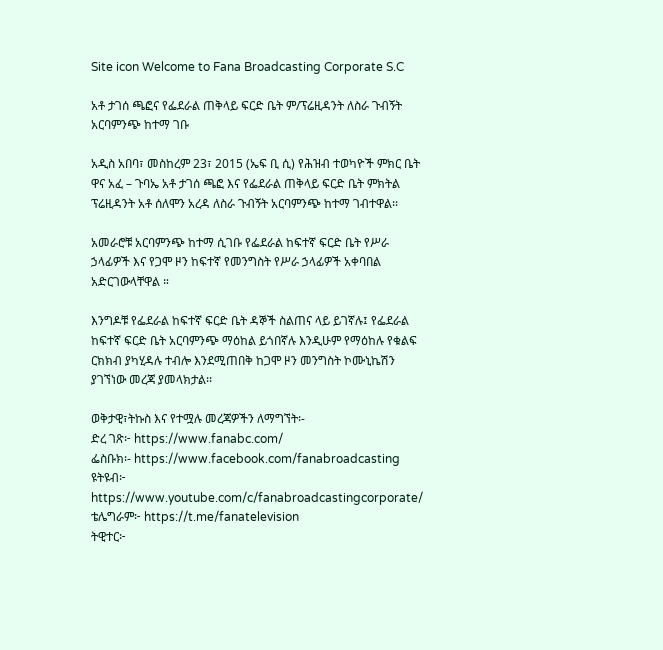Site icon Welcome to Fana Broadcasting Corporate S.C

አቶ ታገሰ ጫፎና የፌደራል ጠቅላይ ፍርድ ቤት ም/ፕሬዚዳንት ለስራ ጉብኝት አርባምንጭ ከተማ ገቡ

አዲስ አበባ፣ መስከረም 23፣ 2015 (ኤፍ ቢ ሲ) የሕዝብ ተወካዮች ምክር ቤት ዋና አፈ – ጉባኤ አቶ ታገሰ ጫፎ እና የፌደራል ጠቅላይ ፍርድ ቤት ምክትል ፕሬዚዳንት አቶ ሰለሞን አረዳ ለስራ ጉብኝት አርባምንጭ ከተማ ገብተዋል፡፡

አመራሮቹ አርባምንጭ ከተማ ሲገቡ የፌደራል ከፍተኛ ፍርድ ቤት የሥራ ኃላፊዎች እና የጋሞ ዞን ከፍተኛ የመንግስት የሥራ ኃላፊዎች አቀባበል አድርገውላቸዋል ።

እንግዶቹ የፌደራል ከፍተኛ ፍርድ ቤት ዳኞች ስልጠና ላይ ይገኛሉ፤ የፌደራል ከፍተኛ ፍርድ ቤት አርባምንጭ ማዕከል ይጎበኛሉ እንዲሁም የማዕከሉ የቁልፍ ርክክብ ያካሂዳሉ ተብሎ እንደሚጠበቅ ከጋሞ ዞን መንግስት ኮሙኒኬሽን ያገኘነው መረጃ ያመላክታል፡፡

ወቅታዊ፣ትኩስ እና የተሟሉ መረጃዎችን ለማግኘት፡-
ድረ ገጽ፦ https://www.fanabc.com/
ፌስቡክ፡- https://www.facebook.com/fanabroadcasting
ዩትዩብ፦ https://www.youtube.com/c/fanabroadcastingcorporate/
ቴሌግራም፦ https://t.me/fanatelevision
ትዊተር፦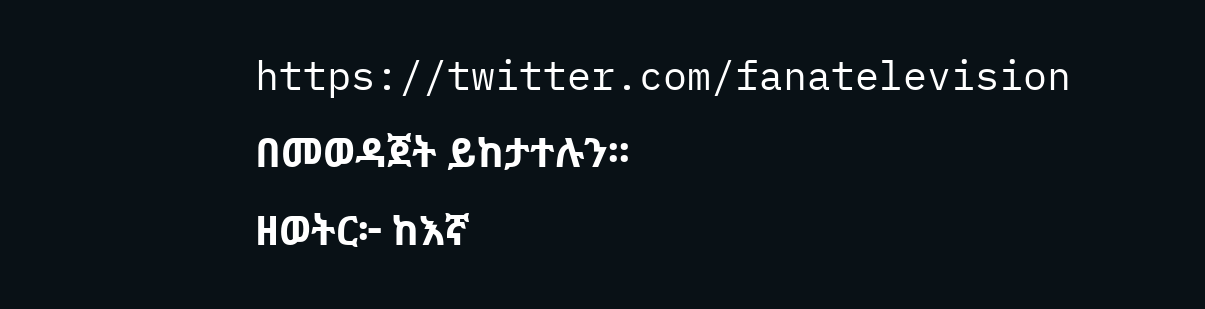https://twitter.com/fanatelevision በመወዳጀት ይከታተሉን፡፡
ዘወትር፦ ከእኛ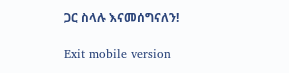ጋር ስላሉ እናመሰግናለን!

Exit mobile version